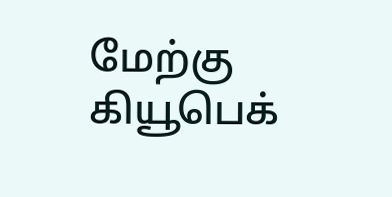மேற்கு கியூபெக்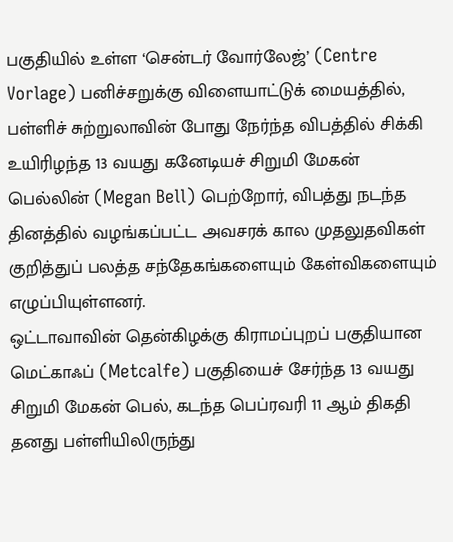பகுதியில் உள்ள ‘சென்டர் வோர்லேஜ்’ (Centre Vorlage) பனிச்சறுக்கு விளையாட்டுக் மையத்தில், பள்ளிச் சுற்றுலாவின் போது நேர்ந்த விபத்தில் சிக்கி உயிரிழந்த 13 வயது கனேடியச் சிறுமி மேகன் பெல்லின் (Megan Bell) பெற்றோர், விபத்து நடந்த தினத்தில் வழங்கப்பட்ட அவசரக் கால முதலுதவிகள் குறித்துப் பலத்த சந்தேகங்களையும் கேள்விகளையும் எழுப்பியுள்ளனர்.
ஒட்டாவாவின் தென்கிழக்கு கிராமப்புறப் பகுதியான மெட்காஃப் (Metcalfe) பகுதியைச் சேர்ந்த 13 வயது சிறுமி மேகன் பெல், கடந்த பெப்ரவரி 11 ஆம் திகதி தனது பள்ளியிலிருந்து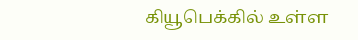கியூபெக்கில் உள்ள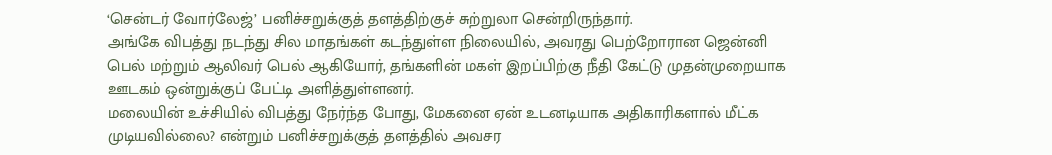‘சென்டர் வோர்லேஜ்’ பனிச்சறுக்குத் தளத்திற்குச் சுற்றுலா சென்றிருந்தார்.
அங்கே விபத்து நடந்து சில மாதங்கள் கடந்துள்ள நிலையில், அவரது பெற்றோரான ஜென்னி பெல் மற்றும் ஆலிவர் பெல் ஆகியோர், தங்களின் மகள் இறப்பிற்கு நீதி கேட்டு முதன்முறையாக ஊடகம் ஒன்றுக்குப் பேட்டி அளித்துள்ளனர்.
மலையின் உச்சியில் விபத்து நேர்ந்த போது, மேகனை ஏன் உடனடியாக அதிகாரிகளால் மீட்க முடியவில்லை? என்றும் பனிச்சறுக்குத் தளத்தில் அவசர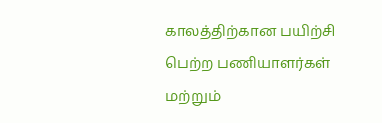காலத்திற்கான பயிற்சி பெற்ற பணியாளர்கள் மற்றும்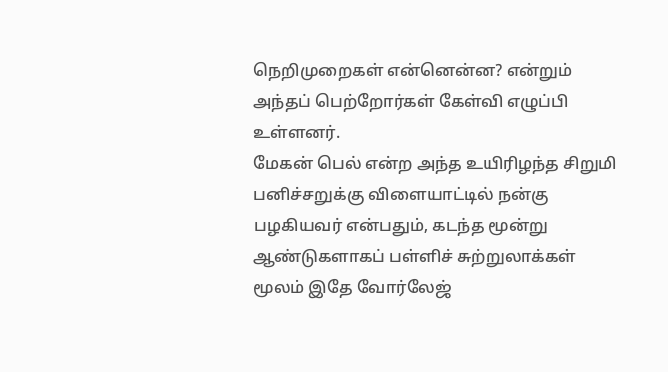நெறிமுறைகள் என்னென்ன? என்றும் அந்தப் பெற்றோர்கள் கேள்வி எழுப்பி உள்ளனர்.
மேகன் பெல் என்ற அந்த உயிரிழந்த சிறுமி பனிச்சறுக்கு விளையாட்டில் நன்கு பழகியவர் என்பதும், கடந்த மூன்று ஆண்டுகளாகப் பள்ளிச் சுற்றுலாக்கள் மூலம் இதே வோர்லேஜ்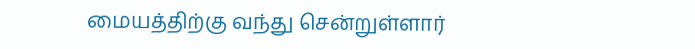மையத்திற்கு வந்து சென்றுள்ளார்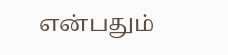என்பதும்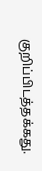குறிப்பிடத்தக்கது.